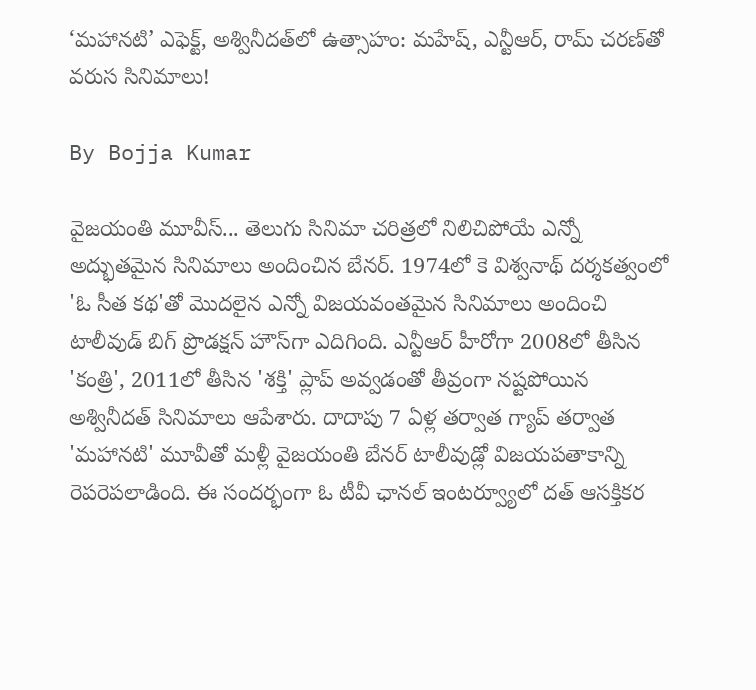‘మహానటి’ ఎఫెక్ట్, అశ్వినీదత్‌లో ఉత్సాహం: మహేష్, ఎన్టీఆర్, రామ్ చరణ్‌తో వరుస సినిమాలు!

By Bojja Kumar

వైజయంతి మూవీస్... తెలుగు సినిమా చరిత్రలో నిలిచిపోయే ఎన్నో అద్భుతమైన సినిమాలు అందించిన బేనర్. 1974లో కె విశ్వనాథ్ దర్శకత్వంలో 'ఓ సీత కథ'తో మొదలైన ఎన్నో విజయవంతమైన సినిమాలు అందించి టాలీవుడ్ బిగ్ ప్రొడక్షన్ హౌస్‌గా ఎదిగింది. ఎన్టీఆర్ హీరోగా 2008లో తీసిన 'కంత్రి', 2011లో తీసిన 'శక్తి' ప్లాప్ అవ్వడంతో తీవ్రంగా నష్టపోయిన అశ్వినీదత్ సినిమాలు ఆపేశారు. దాదాపు 7 ఏళ్ల తర్వాత గ్యాప్ తర్వాత 'మహానటి' మూవీతో మళ్లీ వైజయంతి బేనర్ టాలీవుడ్లో విజయపతాకాన్ని రెపరెపలాడింది. ఈ సందర్భంగా ఓ టీవీ ఛానల్‌ ఇంటర్వ్యూలో దత్ ఆసక్తికర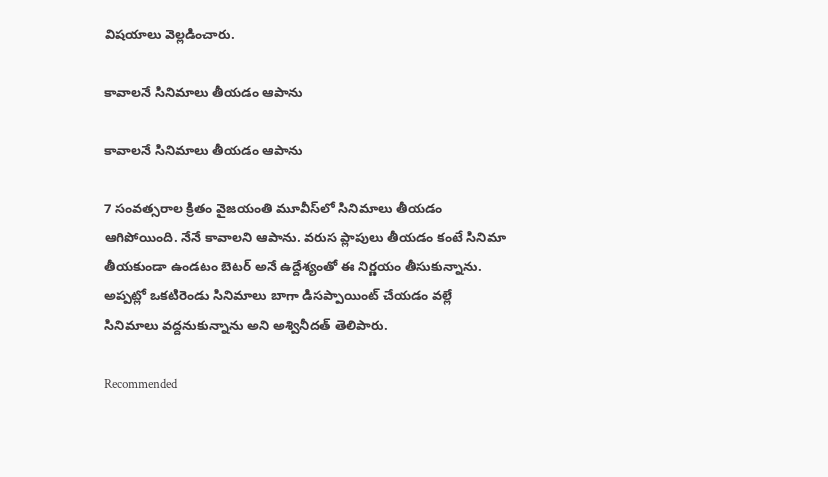విషయాలు వెల్లడించారు.

కావాలనే సినిమాలు తీయడం ఆపాను

కావాలనే సినిమాలు తీయడం ఆపాను

7 సంవత్సరాల క్రితం వైజయంతి మూవీస్‌లో సినిమాలు తీయడం ఆగిపోయింది. నేనే కావాలని ఆపాను. వరుస ప్లాపులు తీయడం కంటే సినిమా తీయకుండా ఉండటం బెటర్ అనే ఉద్దేశ్యంతో ఈ నిర్ణయం తీసుకున్నాను. అప్పట్లో ఒకటిరెండు సినిమాలు బాగా డిసప్పాయింట్ చేయడం వల్లే సినిమాలు వద్దనుకున్నాను అని అశ్వినీదత్ తెలిపారు.

Recommended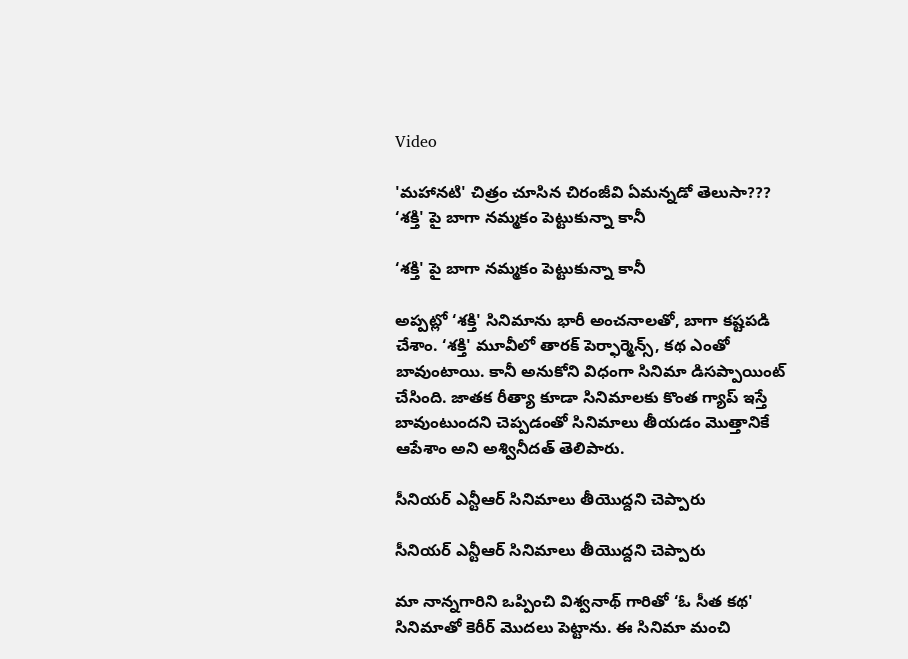Video

'మహానటి' చిత్రం చూసిన చిరంజీవి ఏమన్నడో తెలుసా???
‘శక్తి' పై బాగా నమ్మకం పెట్టుకున్నా కానీ

‘శక్తి' పై బాగా నమ్మకం పెట్టుకున్నా కానీ

అప్పట్లో ‘శక్తి' సినిమాను భారీ అంచనాలతో, బాగా కష్టపడి చేశాం. ‘శక్తి' మూవీలో తారక్ పెర్ఫార్మెన్స్, కథ ఎంతో బావుంటాయి. కానీ అనుకోని విధంగా సినిమా డిసప్పాయింట్ చేసింది. జాతక రీత్యా కూడా సినిమాలకు కొంత గ్యాప్ ఇస్తే బావుంటుందని చెప్పడంతో సినిమాలు తీయడం మొత్తానికే ఆపేశాం అని అశ్వినీదత్ తెలిపారు.

సీనియర్ ఎన్టీఆర్ సినిమాలు తీయొద్దని చెప్పారు

సీనియర్ ఎన్టీఆర్ సినిమాలు తీయొద్దని చెప్పారు

మా నాన్నగారిని ఒప్పించి విశ్వనాథ్ గారితో ‘ఓ సీత కథ' సినిమాతో కెరీర్ మొదలు పెట్టాను. ఈ సినిమా మంచి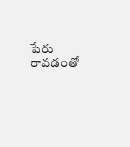పేరు రావడంతో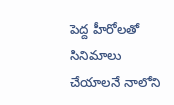పెద్ద హీరోలతో సినిమాలు చేయాలనే నాలోని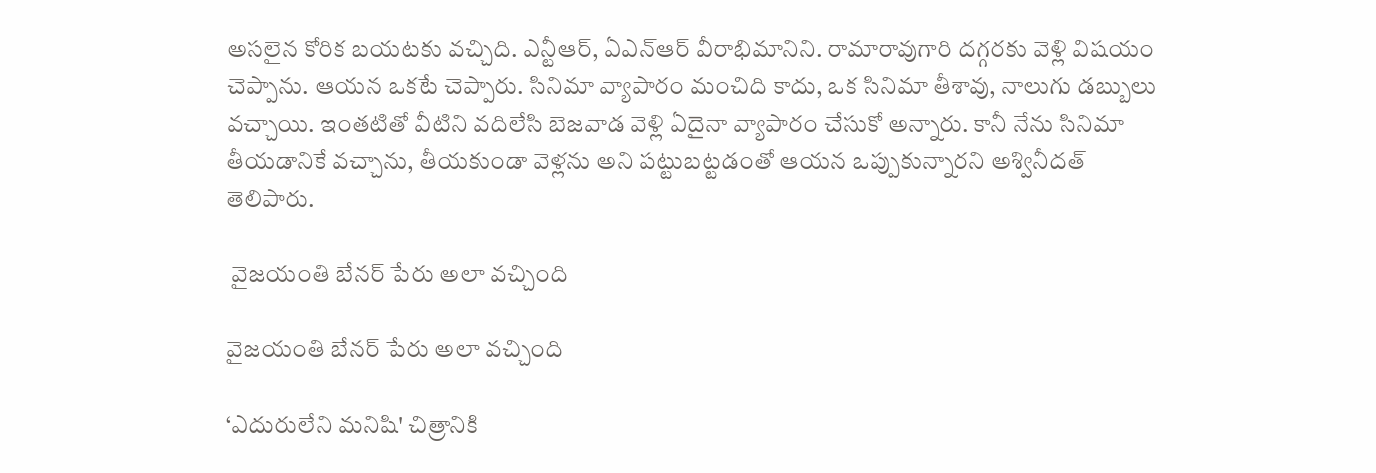అసలైన కోరిక బయటకు వచ్చిది. ఎన్టీఆర్, ఏఎన్ఆర్ వీరాభిమానిని. రామారావుగారి దగ్గరకు వెళ్లి విషయం చెప్పాను. ఆయన ఒకటే చెప్పారు. సినిమా వ్యాపారం మంచిది కాదు, ఒక సినిమా తీశావు, నాలుగు డబ్బులు వచ్చాయి. ఇంతటితో వీటిని వదిలేసి బెజవాడ వెళ్లి ఏదైనా వ్యాపారం చేసుకో అన్నారు. కానీ నేను సినిమా తీయడానికే వచ్చాను, తీయకుండా వెళ్లను అని పట్టుబట్టడంతో ఆయన ఒప్పుకున్నారని అశ్వినీదత్ తెలిపారు.

 వైజయంతి బేనర్ పేరు అలా వచ్చింది

వైజయంతి బేనర్ పేరు అలా వచ్చింది

‘ఎదురులేని మనిషి' చిత్రానికి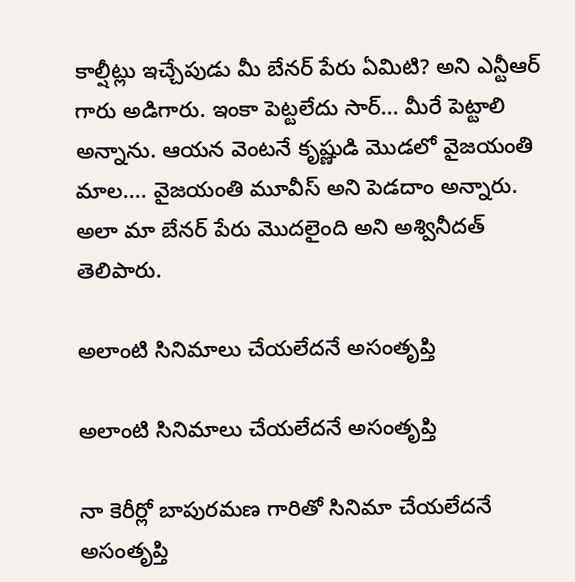కాల్షీట్లు ఇచ్చేపుడు మీ బేనర్ పేరు ఏమిటి? అని ఎన్టీఆర్ గారు అడిగారు. ఇంకా పెట్టలేదు సార్... మీరే పెట్టాలి అన్నాను. ఆయన వెంటనే కృష్ణుడి మొడలో వైజయంతి మాల.... వైజయంతి మూవీస్ అని పెడదాం అన్నారు. అలా మా బేనర్ పేరు మొదలైంది అని అశ్వినీదత్ తెలిపారు.

అలాంటి సినిమాలు చేయలేదనే అసంతృప్తి

అలాంటి సినిమాలు చేయలేదనే అసంతృప్తి

నా కెరీర్లో బాపురమణ గారితో సినిమా చేయలేదనే అసంతృప్తి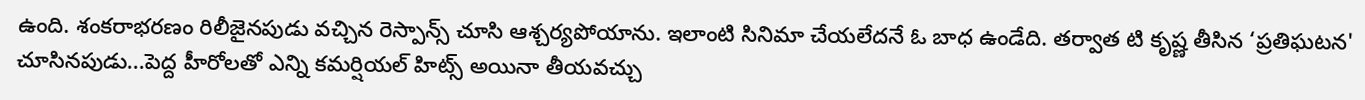ఉంది. శంకరాభరణం రిలీజైనపుడు వచ్చిన రెస్పాన్స్ చూసి ఆశ్చర్యపోయాను. ఇలాంటి సినిమా చేయలేదనే ఓ బాధ ఉండేది. తర్వాత టి కృష్ణ తీసిన ‘ప్రతిఘటన' చూసినపుడు...పెద్ద హీరోలతో ఎన్ని కమర్షియల్ హిట్స్ అయినా తీయవచ్చు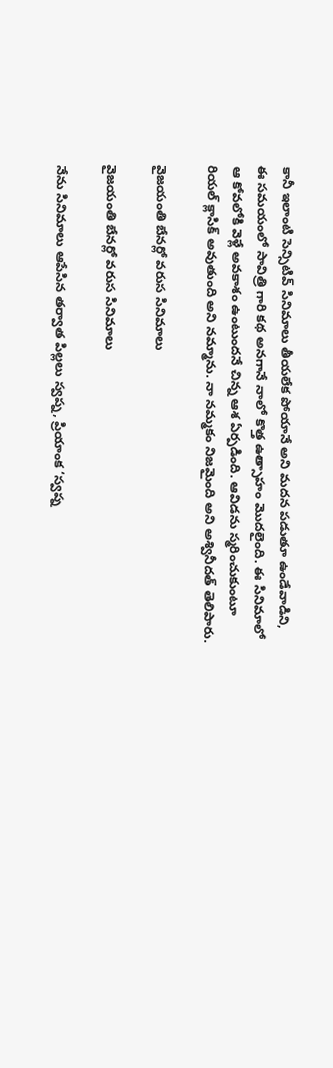కానీ ఇలాంటి సెన్సిటివ్ సినిమాలు తీయలేక పోయానే అని మదన పడుతూ ఉండేవాడిని, ఈ సమయంలో సావిత్రి గారి కథ అనగానే నాలో కొత్త ఉత్సాహం మొదలైంది. ఈ సినిమాలో ఆ కోవలోకి వెళ్లే అవకాశం ఉంటుందనే చిన్న ఆశ ఏర్పడింది. ఆవిడను స్మరించుకుంటూ రియల్ క్లాసిక్ అవుతుంది అని నమ్మాను. నా నమ్మకం నిజమైంది అని అశ్వినీదత్ తెలిపారు.

వైజయంతి బేనర్లో వరుస సినిమాలు

వైజయంతి బేనర్లో వరుస సినిమాలు

నేను సినిమాలు ఆపేసిన తర్వాత పిల్లలు స్వప్న, ప్రియాంక ‘స్వప్న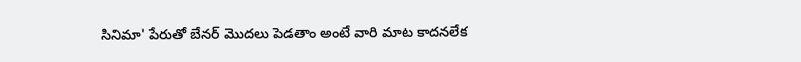సినిమా' పేరుతో బేనర్ మొదలు పెడతాం అంటే వారి మాట కాదనలేక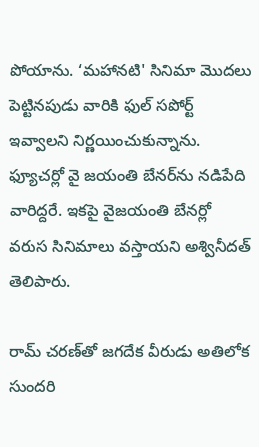పోయాను. ‘మహానటి' సినిమా మొదలు పెట్టినపుడు వారికి ఫుల్ సపోర్ట్ ఇవ్వాలని నిర్ణయించుకున్నాను. ఫ్యూచర్లో వై జయంతి బేనర్‌ను నడిపేది వారిద్దరే. ఇకపై వైజయంతి బేనర్లో వరుస సినిమాలు వస్తాయని అశ్వినీదత్ తెలిపారు.

రామ్ చరణ్‌తో జగదేక వీరుడు అతిలోక సుందరి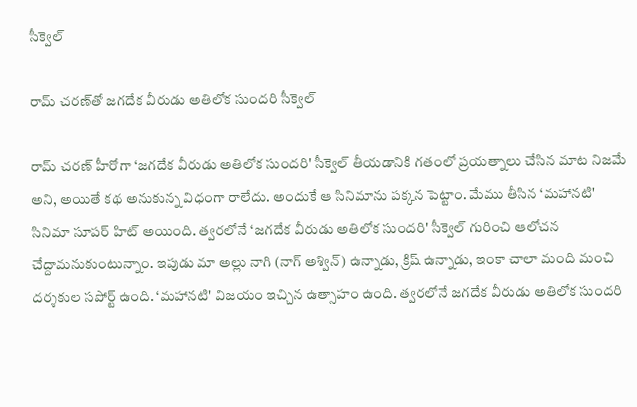సీక్వెల్

రామ్ చరణ్‌తో జగదేక వీరుడు అతిలోక సుందరి సీక్వెల్

రామ్ చరణ్ హీరోగా ‘జగదేక వీరుడు అతిలోక సుందరి' సీక్వెల్ తీయడానికి గతంలో ప్రయత్నాలు చేసిన మాట నిజమే అని, అయితే కథ అనుకున్న విధంగా రాలేదు. అందుకే ఆ సినిమాను పక్కన పెట్టాం. మేము తీసిన ‘మహానటి' సినిమా సూపర్ హిట్ అయింది. త్వరలోనే ‘జగదేక వీరుడు అతిలోక సుందరి' సీక్వెల్ గురించి ఆలోచన చేద్దామనుకుంటున్నాం. ఇపుడు మా అల్లు నాగి (నాగ్ అశ్విన్) ఉన్నాడు, క్రిష్ ఉన్నాడు, ఇంకా చాలా మంది మంచి దర్శకుల సపోర్ట్ ఉంది. ‘మహానటి' విజయం ఇచ్చిన ఉత్సాహం ఉంది. త్వరలోనే జగదేక వీరుడు అతిలోక సుందరి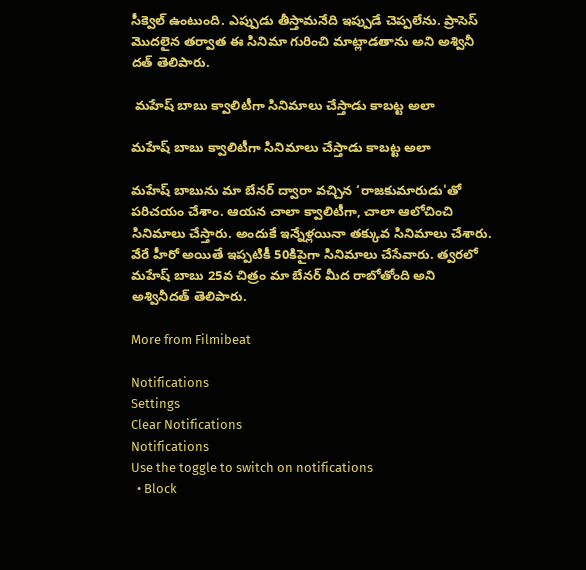సీక్వెల్ ఉంటుంది. ఎప్పుడు తీస్తామనేది ఇప్పుడే చెప్పలేను. ప్రాసెస్ మొదలైన తర్వాత ఈ సినిమా గురించి మాట్లాడతాను అని అశ్వినీ దత్ తెలిపారు.

 మహేష్ బాబు క్వాలిటీగా సినిమాలు చేస్తాడు కాబట్ట అలా

మహేష్ బాబు క్వాలిటీగా సినిమాలు చేస్తాడు కాబట్ట అలా

మహేష్ బాబును మా బేనర్ ద్వారా వచ్చిన ‘రాజకుమారుడు'తో పరిచయం చేశాం. ఆయన చాలా క్వాలిటీగా, చాలా ఆలోచించి సినిమాలు చేస్తారు. అందుకే ఇన్నేళ్లయినా తక్కువ సినిమాలు చేశారు. వేరే హీరో అయితే ఇప్పటికీ 50కిపైగా సినిమాలు చేసేవారు. త్వరలో మహేష్ బాబు 25వ చిత్రం మా బేనర్ మీద రాబోతోంది అని అశ్వినీదత్ తెలిపారు.

More from Filmibeat

Notifications
Settings
Clear Notifications
Notifications
Use the toggle to switch on notifications
  • Block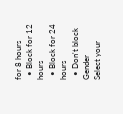for 8 hours
  • Block for 12 hours
  • Block for 24 hours
  • Don't block
Gender
Select your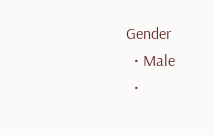Gender
  • Male
  •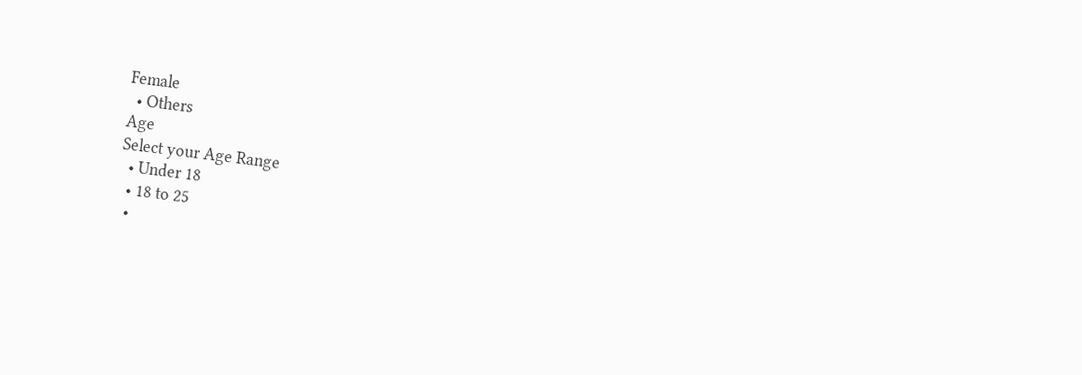Female
  • Others
Age
Select your Age Range
  • Under 18
  • 18 to 25
  •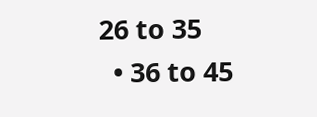26 to 35
  • 36 to 45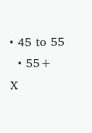• 45 to 55
  • 55+
X